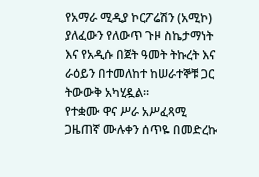የአማራ ሚዲያ ኮርፖሬሽን (አሚኮ) ያለፈውን የለውጥ ጉዞ ስኬታማነት እና የአዲሱ በጀት ዓመት ትኩረት እና ራዕይን በተመለከተ ከሠራተኞቹ ጋር ትውውቅ አካሂዷል።
የተቋሙ ዋና ሥራ አሥፈጻሚ ጋዜጠኛ ሙሉቀን ሰጥዬ በመድረኩ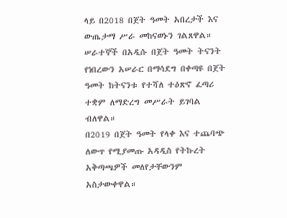ላይ በ2018 በጀት ዓመት አበረታች እና ውጤታማ ሥራ መከናወኑን ገልጸዋል። ሠራተኞች በአዲሱ በጀት ዓመት ትናንት የነበረውን አሠራር በማሳደግ በቀጣዩ በጀት ዓመት ከትናንቱ የተሻለ ተዕጽኖ ፈጣሪ ተቋም ለማድረግ መሥራት ይገባል ብለዋል።
በ2019 በጀት ዓመት የላቀ እና ተጨባጭ ለውጥ የሚያመጡ አዳዲስ የትኩረት አቅጣጫዎች መለየታቸውንም አስታውቀዋል።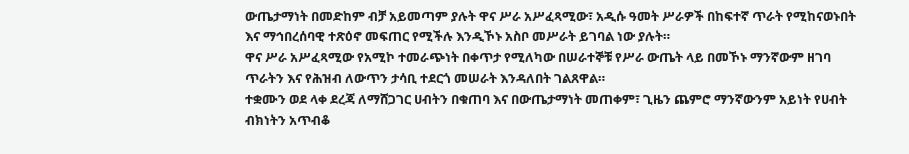ውጤታማነት በመድከም ብቻ አይመጣም ያሉት ዋና ሥራ አሥፈጻሚው፣ አዲሱ ዓመት ሥራዎች በከፍተኛ ጥራት የሚከናወኑበት እና ማኅበረሰባዊ ተጽዕኖ መፍጠር የሚችሉ እንዲኾኑ አስቦ መሥራት ይገባል ነው ያሉት።
ዋና ሥራ አሥፈጻሚው የአሚኮ ተመራጭነት በቀጥታ የሚለካው በሠራተኞቹ የሥራ ውጤት ላይ በመኾኑ ማንኛውም ዘገባ ጥራትን እና የሕዝብ ለውጥን ታሳቢ ተደርጎ መሠራት እንዳለበት ገልጸዋል።
ተቋሙን ወደ ላቀ ደረጃ ለማሸጋገር ሀብትን በቁጠባ እና በውጤታማነት መጠቀም፣ ጊዜን ጨምሮ ማንኛውንም አይነት የሀብት ብክነትን አጥብቆ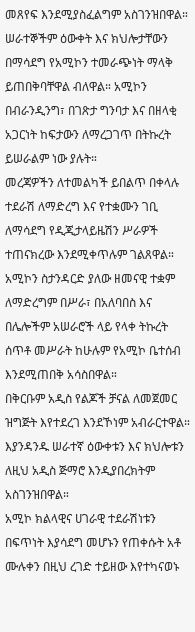መጸየፍ እንደሚያስፈልግም አስገንዝበዋል።
ሠራተኞችም ዕውቀት እና ክህሎታቸውን በማሳደግ የአሚኮን ተመራጭነት ማላቅ ይጠበቅባቸዋል ብለዋል። አሚኮን በብራንዲንግ፣ በገጽታ ግንባታ እና በዘላቂ አጋርነት ከፍታውን ለማረጋገጥ በትኩረት ይሠራልም ነው ያሉት።
መረጃዎችን ለተመልካች ይበልጥ በቀላሉ ተደራሽ ለማድረግ እና የተቋሙን ገቢ ለማሳደግ የዲጂታላይዜሽን ሥራዎች ተጠናክረው እንደሚቀጥሉም ገልጸዋል።
አሚኮን ስታንዳርድ ያለው ዘመናዊ ተቋም ለማድረግም በሥራ፣ በአለባበስ እና በሌሎችም አሠራሮች ላይ የላቀ ትኩረት ሰጥቶ መሥራት ከሁሉም የአሚኮ ቤተሰብ እንደሚጠበቅ አሳስበዋል።
በቅርቡም አዲስ የልጆች ቻናል ለመጀመር ዝግጅት እየተደረገ እንደኾነም አብራርተዋል። እያንዳንዱ ሠራተኛ ዕውቀቱን እና ክህሎቱን ለዚህ አዲስ ጅማሮ እንዲያበረክትም አስገንዝበዋል።
አሚኮ ክልላዊና ሀገራዊ ተደራሽነቱን በፍጥነት እያሳደግ መሆኑን የጠቀሱት አቶ ሙሉቀን በዚህ ረገድ ተይዘው እየተካናወኑ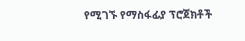የሚገኙ የማስፋፊያ ፕሮጀክቶች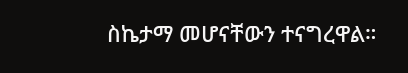ስኬታማ መሆናቸውን ተናግረዋል።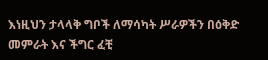እነዚህን ታላላቅ ግቦች ለማሳካት ሥራዎችን በዕቅድ መምራት እና ችግር ፈቺ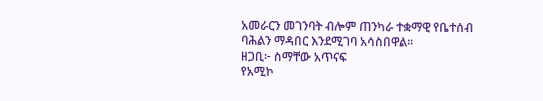አመራርን መገንባት ብሎም ጠንካራ ተቋማዊ የቤተሰብ ባሕልን ማዳበር እንደሚገባ አሳስበዋል።
ዘጋቢ፦ ስማቸው አጥናፍ
የአሚኮ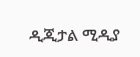ዲጂታል ሚዲያ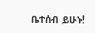ቤተሰብ ይሁኑ!